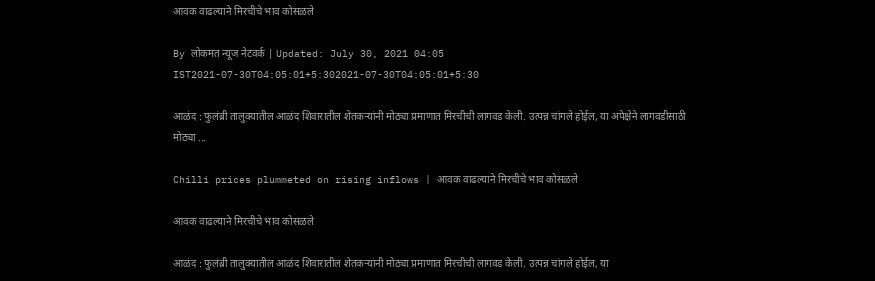आवक वाढल्याने मिरचीचे भाव कोसळले

By लोकमत न्यूज नेटवर्क | Updated: July 30, 2021 04:05 IST2021-07-30T04:05:01+5:302021-07-30T04:05:01+5:30

आळंद : फुलंब्री तालुक्यातील आळंद शिवारातील शेतकऱ्यांनी मोठ्या प्रमाणात मिरचीची लागवड केली. उत्पन्न चांगले होईल, या अपेक्षेने लागवडीसाठी मोठ्या ...

Chilli prices plummeted on rising inflows | आवक वाढल्याने मिरचीचे भाव कोसळले

आवक वाढल्याने मिरचीचे भाव कोसळले

आळंद : फुलंब्री तालुक्यातील आळंद शिवारातील शेतकऱ्यांनी मोठ्या प्रमाणात मिरचीची लागवड केली. उत्पन्न चांगले होईल, या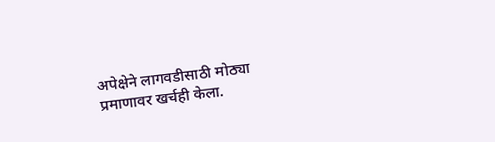अपेक्षेने लागवडीसाठी मोठ्या प्रमाणावर खर्चही केला.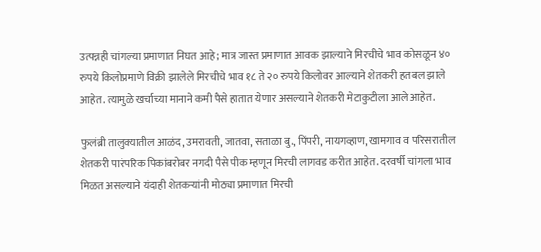उत्पन्नही चांगल्या प्रमाणात निघत आहे; मात्र जास्त प्रमाणात आवक झाल्याने मिरचीचे भाव कोसळून ४० रुपये किलोप्रमाणे विक्री झालेले मिरचीचे भाव १८ ते २० रुपये किलोवर आल्याने शेतकरी हतबल झाले आहेत. त्यामुळे खर्चाच्या मानाने कमी पैसे हातात येणार असल्याने शेतकरी मेटाकुटीला आले आहेत.

फुलंब्री तालुक्यातील आळंद, उमरावती, जातवा, सताळा बु., पिंपरी, नायगव्हाण, खामगाव व परिसरातील शेतकरी पारंपरिक पिकांबरोबर नगदी पैसे पीक म्हणून मिरची लागवड करीत आहेत. दरवर्षी चांगला भाव मिळत असल्याने यंदाही शेतकऱ्यांनी मोठ्या प्रमाणात मिरची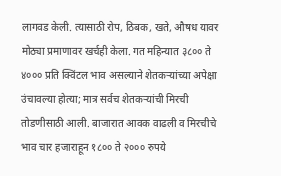लागवड केली. त्यासाठी रोप, ठिबक, खते, औषध यावर मोठ्या प्रमाणावर खर्चही केला. गत महिन्यात ३८०० ते ४००० प्रति क्विंटल भाव असल्याने शेतकऱ्यांच्या अपेक्षा उंचावल्या होत्या; मात्र सर्वच शेतकऱ्यांची मिरची तोडणीसाठी आली. बाजारात आवक वाढली व मिरचीचे भाव चार हजाराहून १८०० ते २००० रुपये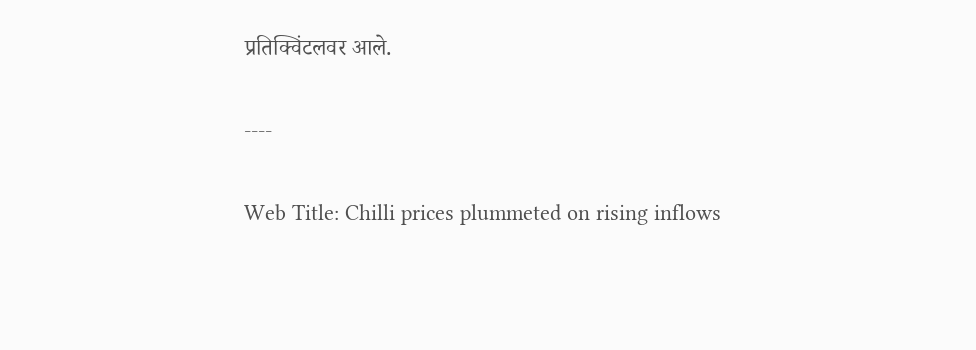प्रतिक्विंटलवर आले.

----

Web Title: Chilli prices plummeted on rising inflows